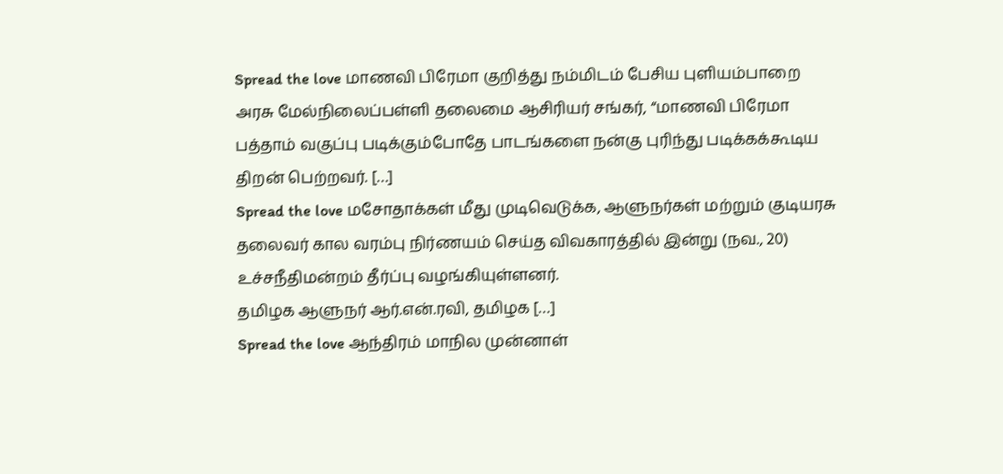Spread the love மாணவி பிரேமா குறித்து நம்மிடம் பேசிய புளியம்பாறை அரசு மேல்நிலைப்பள்ளி தலைமை ஆசிரியர் சங்கர், “மாணவி பிரேமா பத்தாம் வகுப்பு படிக்கும்போதே பாடங்களை நன்கு புரிந்து படிக்கக்கூடிய திறன் பெற்றவர். […]
Spread the love மசோதாக்கள் மீது முடிவெடுக்க, ஆளுநர்கள் மற்றும் குடியரசு தலைவர் கால வரம்பு நிர்ணயம் செய்த விவகாரத்தில் இன்று (நவ., 20) உச்சநீதிமன்றம் தீர்ப்பு வழங்கியுள்ளனர்.
தமிழக ஆளுநர் ஆர்.என்.ரவி, தமிழக […]
Spread the love ஆந்திரம் மாநில முன்னாள்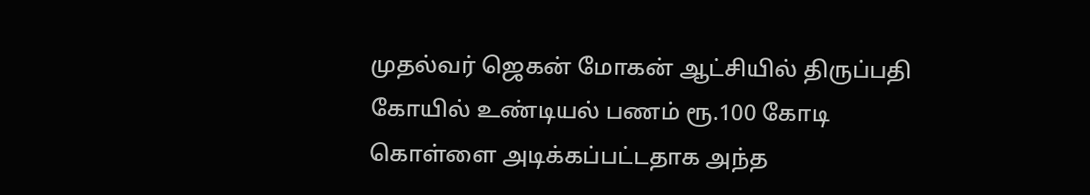முதல்வர் ஜெகன் மோகன் ஆட்சியில் திருப்பதி கோயில் உண்டியல் பணம் ரூ.100 கோடி கொள்ளை அடிக்கப்பட்டதாக அந்த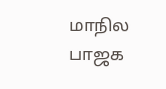மாநில பாஜக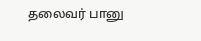தலைவர் பானு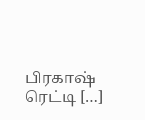பிரகாஷ் ரெட்டி […]